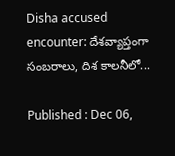Disha accused encounter: దేశవ్యాప్తంగా సంబరాలు, దిశ కాలనీలో...

Published : Dec 06,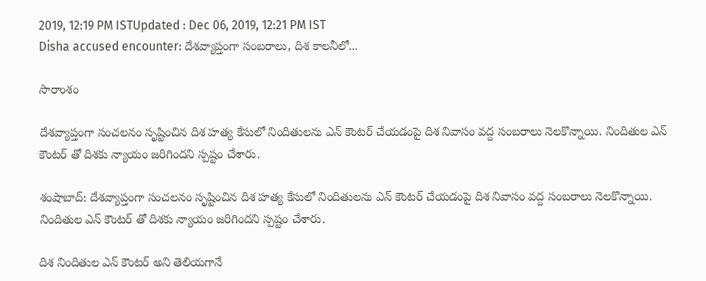2019, 12:19 PM ISTUpdated : Dec 06, 2019, 12:21 PM IST
Disha accused encounter: దేశవ్యాప్తంగా సంబరాలు, దిశ కాలనీలో...

సారాంశం

దేశవ్యాప్తంగా సంచలనం సృష్టించిన దిశ హత్య కేసులో నిందితులను ఎన్ కౌంటర్ చేయడంపై దిశ నివాసం వద్ద సంబరాలు నెలకొన్నాయి. నిందితుల ఎన్ కౌంటర్ తో దిశకు న్యాయం జరిగిందని స్పష్టం చేశారు.

శంషాబాద్: దేశవ్యాప్తంగా సంచలనం సృష్టించిన దిశ హత్య కేసులో నిందితులను ఎన్ కౌంటర్ చేయడంపై దిశ నివాసం వద్ద సంబరాలు నెలకొన్నాయి. నిందితుల ఎన్ కౌంటర్ తో దిశకు న్యాయం జరిగిందని స్పష్టం చేశారు.

దిశ నిందితుల ఎన్ కౌంటర్ అని తెలియగానే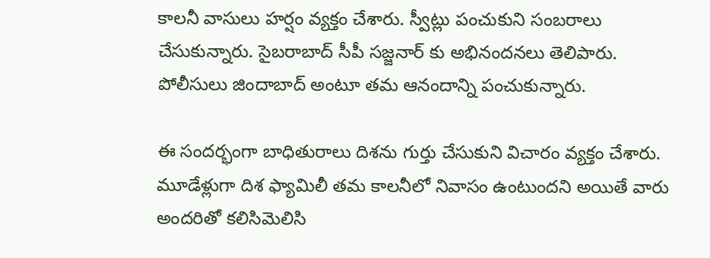కాలనీ వాసులు హర్షం వ్యక్తం చేశారు. స్వీట్లు పంచుకుని సంబరాలు చేసుకున్నారు. సైబరాబాద్ సీపీ సజ్జనార్ కు అభినందనలు తెలిపారు. పోలీసులు జిందాబాద్ అంటూ తమ ఆనందాన్ని పంచుకున్నారు.

ఈ సందర్భంగా బాధితురాలు దిశను గుర్తు చేసుకుని విచారం వ్యక్తం చేశారు. మూడేళ్లుగా దిశ ఫ్యామిలీ తమ కాలనీలో నివాసం ఉంటుందని అయితే వారు అందరితో కలిసిమెలిసి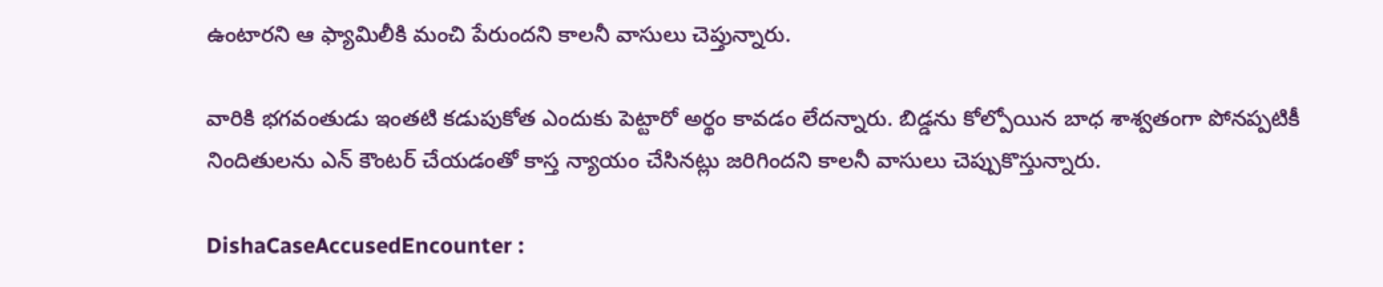ఉంటారని ఆ ఫ్యామిలీకి మంచి పేరుందని కాలనీ వాసులు చెప్తున్నారు.

వారికి భగవంతుడు ఇంతటి కడుపుకోత ఎందుకు పెట్టారో అర్థం కావడం లేదన్నారు. బిడ్డను కోల్పోయిన బాధ శాశ్వతంగా పోనప్పటికీ నిందితులను ఎన్ కౌంటర్ చేయడంతో కాస్త న్యాయం చేసినట్లు జరిగిందని కాలనీ వాసులు చెప్పుకొస్తున్నారు.

DishaCaseAccusedEncounter :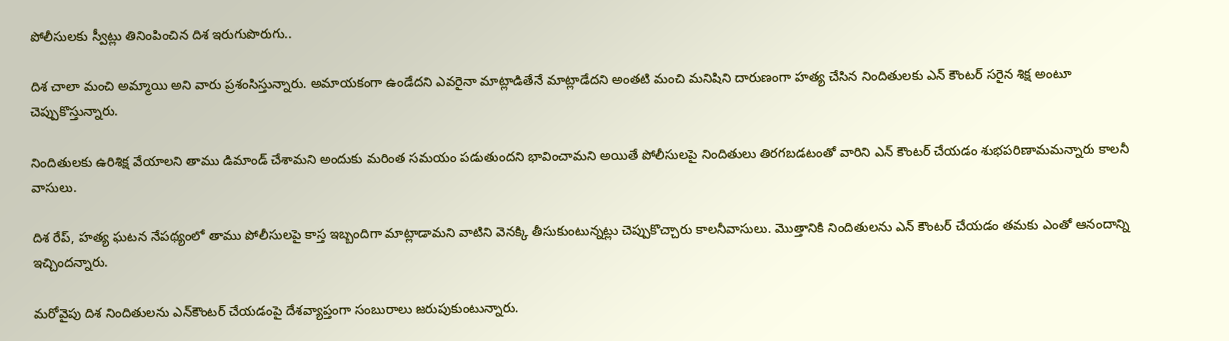పోలీసులకు స్వీట్లు తినింపించిన దిశ ఇరుగుపొరుగు..

దిశ చాలా మంచి అమ్మాయి అని వారు ప్రశంసిస్తున్నారు. అమాయకంగా ఉండేదని ఎవరైనా మాట్లాడితేనే మాట్లాడేదని అంతటి మంచి మనిషిని దారుణంగా హత్య చేసిన నిందితులకు ఎన్ కౌంటర్ సరైన శిక్ష అంటూ చెప్పుకొస్తున్నారు.

నిందితులకు ఉరిశిక్ష వేయాలని తాము డిమాండ్ చేశామని అందుకు మరింత సమయం పడుతుందని భావించామని అయితే పోలీసులపై నిందితులు తిరగబడటంతో వారిని ఎన్ కౌంటర్ చేయడం శుభపరిణామమన్నారు కాలనీ వాసులు.

దిశ రేప్, హత్య ఘటన నేపథ్యంలో తాము పోలీసులపై కాస్త ఇబ్బందిగా మాట్లాడామని వాటిని వెనక్కి తీసుకుంటున్నట్లు చెప్పుకొచ్చారు కాలనీవాసులు. మెుత్తానికి నిందితులను ఎన్ కౌంటర్ చేయడం తమకు ఎంతో ఆనందాన్ని ఇచ్చిందన్నారు.

మరోవైపు దిశ నిందితులను ఎన్‌కౌంటర్‌ చేయడంపై దేశవ్యాప్తంగా సంబురాలు జరుపుకుంటున్నారు.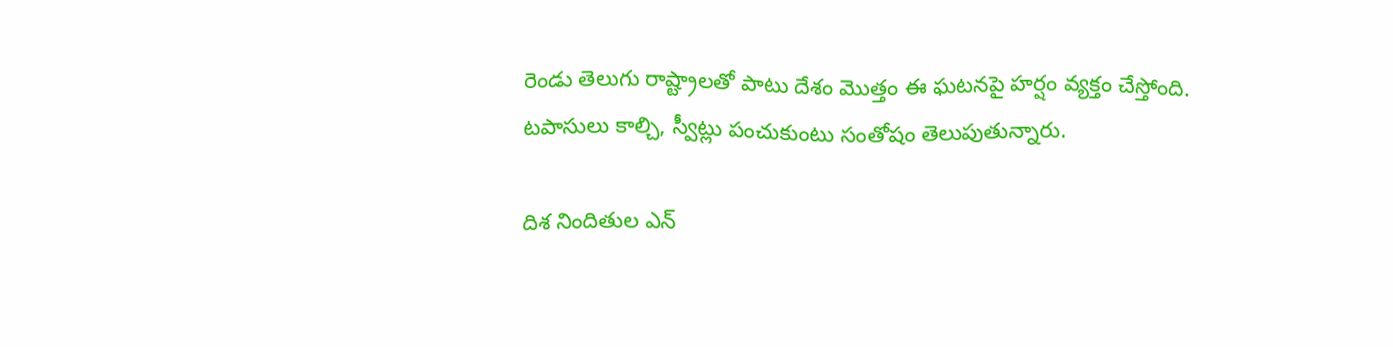రెండు తెలుగు రాష్ట్రాలతో పాటు దేశం మొత్తం ఈ ఘటనపై హర్షం వ్యక్తం చేస్తోంది. టపాసులు కాల్చి, స్వీట్లు పంచుకుంటు సంతోషం తెలుపుతున్నారు.

దిశ నిందితుల ఎన్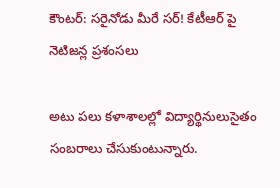కౌంటర్: సరైనోడు మీరే సర్! కేటీఆర్ పై నెటిజన్ల ప్రశంసలు

అటు పలు కళాశాలల్లో విద్యార్థినులుసైతం సంబరాలు చేసుకుంటున్నారు.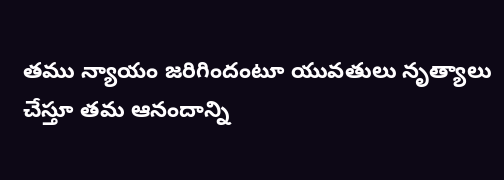తము న్యాయం జరిగిందంటూ యువతులు నృత్యాలు చేస్తూ తమ ఆనందాన్ని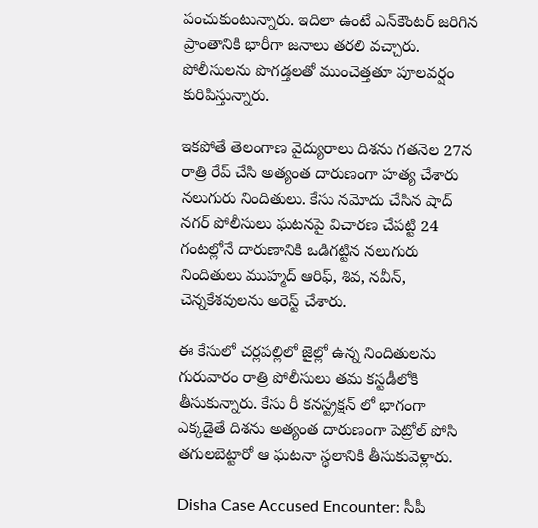పంచుకుంటున్నారు. ఇదిలా ఉంటే ఎన్‌కౌంటర్‌ జరిగిన ప్రాంతానికి భారీగా జనాలు తరలి వచ్చారు. పోలీసులను పొగడ్తలతో ముంచెత్తతూ పూలవర్షం కురిపిస్తున్నారు.

ఇకపోతే తెలంగాణ వైద్యురాలు దిశను గతనెల 27న రాత్రి రేప్ చేసి అత్యంత దారుణంగా హత్య చేశారు నలుగురు నిందితులు. కేసు నమోదు చేసిన షాద్ నగర్ పోలీసులు ఘటనపై విచారణ చేపట్టి 24 గంటల్లోనే దారుణానికి ఒడిగట్టిన నలుగురు నిందితులు ముహ్మద్ ఆరిఫ్, శివ, నవీన్, చెన్నకేశవులను అరెస్ట్ చేశారు.

ఈ కేసులో చర్లపల్లిలో జైల్లో ఉన్న నిందితులను గురువారం రాత్రి పోలీసులు తమ కస్టడీలోకి తీసుకున్నారు. కేసు రీ కనస్ట్రక్షన్ లో భాగంగా ఎక్కడైతే దిశను అత్యంత దారుణంగా పెట్రోల్ పోసి తగులబెట్టారో ఆ ఘటనా స్థలానికి తీసుకువెళ్లారు.

Disha Case Accused Encounter: సీపీ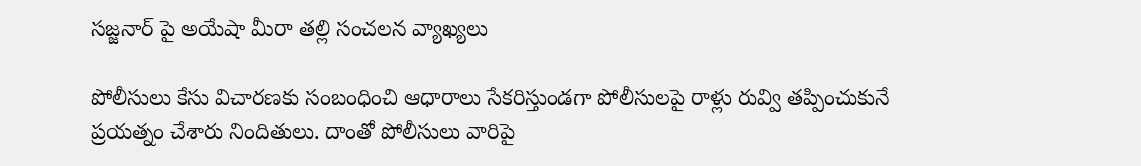సజ్జనార్ పై అయేషా మీరా తల్లి సంచలన వ్యాఖ్యలు

పోలీసులు కేసు విచారణకు సంబంధించి ఆధారాలు సేకరిస్తుండగా పోలీసులపై రాళ్లు రువ్వి తప్పించుకునే ప్రయత్నం చేశారు నిందితులు. దాంతో పోలీసులు వారిపై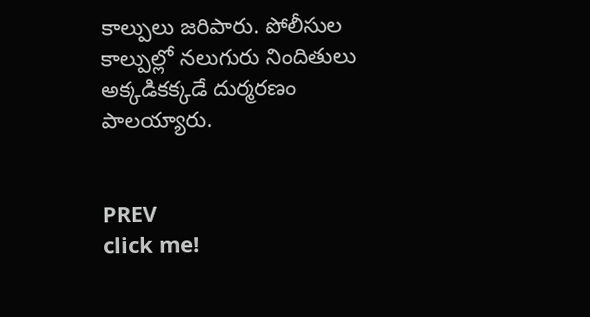కాల్పులు జరిపారు. పోలీసుల కాల్పుల్లో నలుగురు నిందితులు అక్కడికక్కడే దుర్మరణం పాలయ్యారు.


PREV
click me!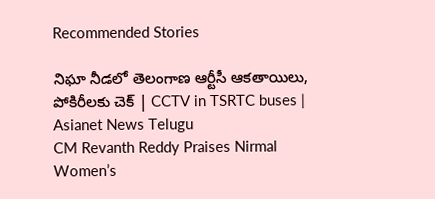Recommended Stories

నిఘా నీడలో తెలంగాణ ఆర్టీసీ ఆకతాయిలు, పోకిరీలకు చెక్ | CCTV in TSRTC buses | Asianet News Telugu
CM Revanth Reddy Praises Nirmal Women’s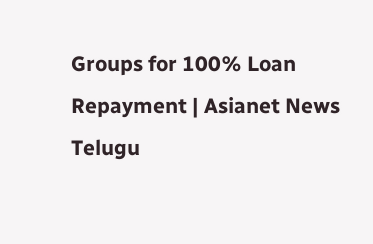Groups for 100% Loan Repayment | Asianet News Telugu